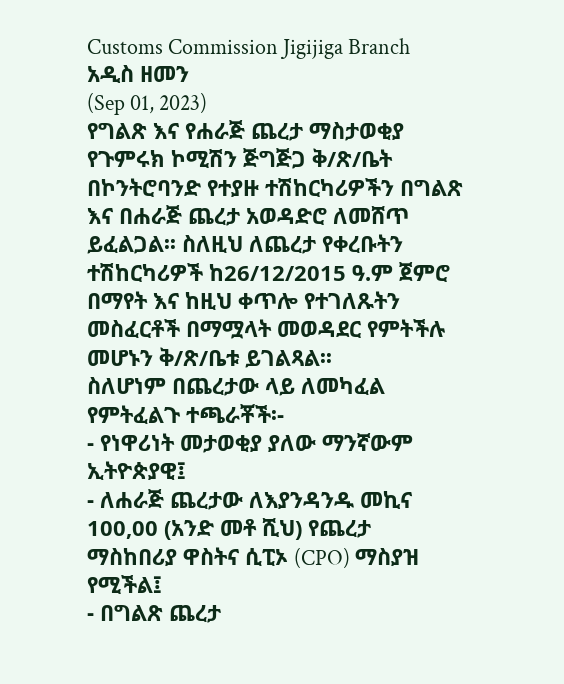Customs Commission Jigijiga Branch
አዲስ ዘመን
(Sep 01, 2023)
የግልጽ እና የሐራጅ ጨረታ ማስታወቂያ
የጉምሩክ ኮሚሽን ጅግጅጋ ቅ/ጽ/ቤት በኮንትሮባንድ የተያዙ ተሽከርካሪዎችን በግልጽ እና በሐራጅ ጨረታ አወዳድሮ ለመሸጥ ይፈልጋል፡፡ ስለዚህ ለጨረታ የቀረቡትን ተሽከርካሪዎች ከ26/12/2015 ዓ.ም ጀምሮ በማየት እና ከዚህ ቀጥሎ የተገለጹትን መስፈርቶች በማሟላት መወዳደር የምትችሉ መሆኑን ቅ/ጽ/ቤቱ ይገልጻል፡፡
ስለሆነም በጨረታው ላይ ለመካፈል የምትፈልጉ ተጫራቾች፡-
- የነዋሪነት መታወቂያ ያለው ማንኛውም ኢትዮጵያዊ፤
- ለሐራጅ ጨረታው ለእያንዳንዱ መኪና 100,00 (አንድ መቶ ሺህ) የጨረታ ማስከበሪያ ዋስትና ሲፒኦ (CPO) ማስያዝ የሚችል፤
- በግልጽ ጨረታ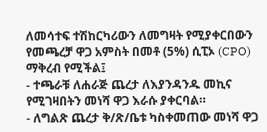ለመሳተፍ ተሽከርካሪውን ለመግዛት የሚያቀርበውን የመጫረቻ ዋጋ አምስት በመቶ (5%) ሲፒኦ (CPO) ማቅረብ የሚችል፤
- ተጫራቹ ለሐራጅ ጨረታ ለእያንዳንዱ መኪና የሚገዛበትን መነሻ ዋጋ እራሱ ያቀርባል።
- ለግልጽ ጨረታ ቅ/ጽ/ቤቱ ካስቀመጠው መነሻ ዋጋ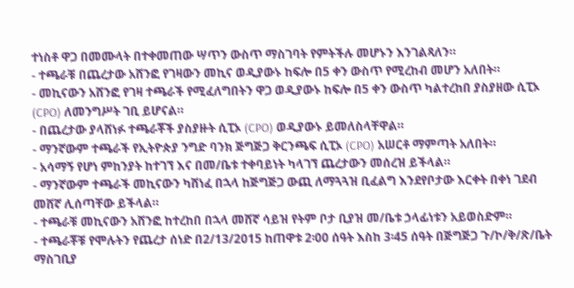ተነስቶ ዋጋ በመሙላት በተቀመጠው ሣጥን ውስጥ ማስገባት የምትችሉ መሆኑን እንገልጻለን።
- ተጫራቹ በጨረታው አሸንፎ የገዛውን መኪና ወዲያውኑ ከፍሎ በ5 ቀን ውስጥ የሚረከብ መሆን አለበት።
- መኪናውን አሸንፎ የገዛ ተጫራች የሚፈለግበትን ዋጋ ወዲያውኑ ከፍሎ በ5 ቀን ውስጥ ካልተረከበ ያስያዘው ሲፒኦ (CPO) ለመንግሥት ገቢ ይሆናል።
- በጨረታው ያላሸነፉ ተጫራቾች ያስያዙት ሲፒኦ (CPO) ወዲያውኑ ይመለስላቸዋል።
- ማንኛውም ተጫራች የኢትዮጵያ ንግድ ባንክ ጅግጅጋ ቅርንጫፍ ሲፒኦ (CPO) አሠርቶ ማምጣት አለበት።
- አሳማኝ የሆነ ምከንያት ከተገኘ እና በመ/ቤቱ ተቀባይነት ካላገኘ ጨረታውን መሰረዝ ይችላል።
- ማንኛውም ተጫራች መኪናውን ካሸነፈ በኋላ ከጅግጅጋ ውጪ ለማጓጓዝ ቢፈልግ እንደየቦታው እርቀት በቀነ ገደብ መሸኛ ሊሰጣቸው ይችላል።
- ተጫራቹ መኪናውን አሸንፎ ከተረከበ በኋላ መሸኛ ሳይዝ የትም ቦታ ቢያዝ መ/ቤቱ ኃላፊነቱን አይወስድም።
- ተጫራቾቹ የሞሉትን የጨረታ ሰነድ በ2/13/2015 ከጠዋቱ 2፡00 ሰዓት እስከ 3፡45 ሰዓት በጅግጅጋ ጉ/ኮ/ቅ/ጽ/ቤት ማስገቢያ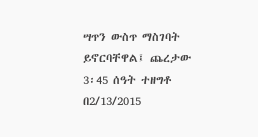ሣጥን ውስጥ ማስገባት ይኖርባቸዋል፤ ጨረታው 3፡45 ሰዓት ተዘግቶ በ2/13/2015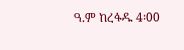ዓ.ም ከረፋዱ 4፡00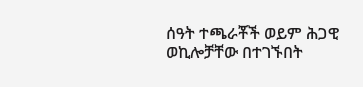ሰዓት ተጫራቾች ወይም ሕጋዊ ወኪሎቻቸው በተገኙበት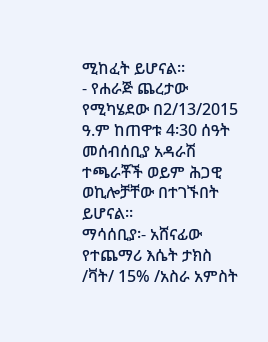ሚከፈት ይሆናል።
- የሐራጅ ጨረታው የሚካሄደው በ2/13/2015 ዓ.ም ከጠዋቱ 4፡30 ሰዓት መሰብሰቢያ አዳራሽ ተጫራቾች ወይም ሕጋዊ ወኪሎቻቸው በተገኙበት ይሆናል።
ማሳሰቢያ፡- አሸናፊው የተጨማሪ እሴት ታክስ /ቫት/ 15% /አስራ አምስት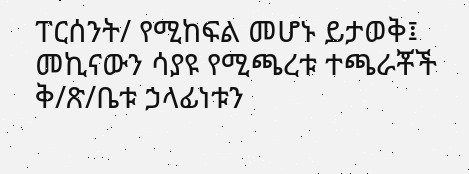ፐርሰንት/ የሚከፍል መሆኑ ይታወቅ፤ መኪናውን ሳያዩ የሚጫረቱ ተጫራቾች ቅ/ጽ/ቤቱ ኃላፊነቱን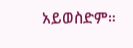አይወስድም።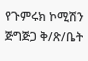የጉምሩክ ኮሚሽን ጅግጅጋ ቅ/ጽ/ቤት